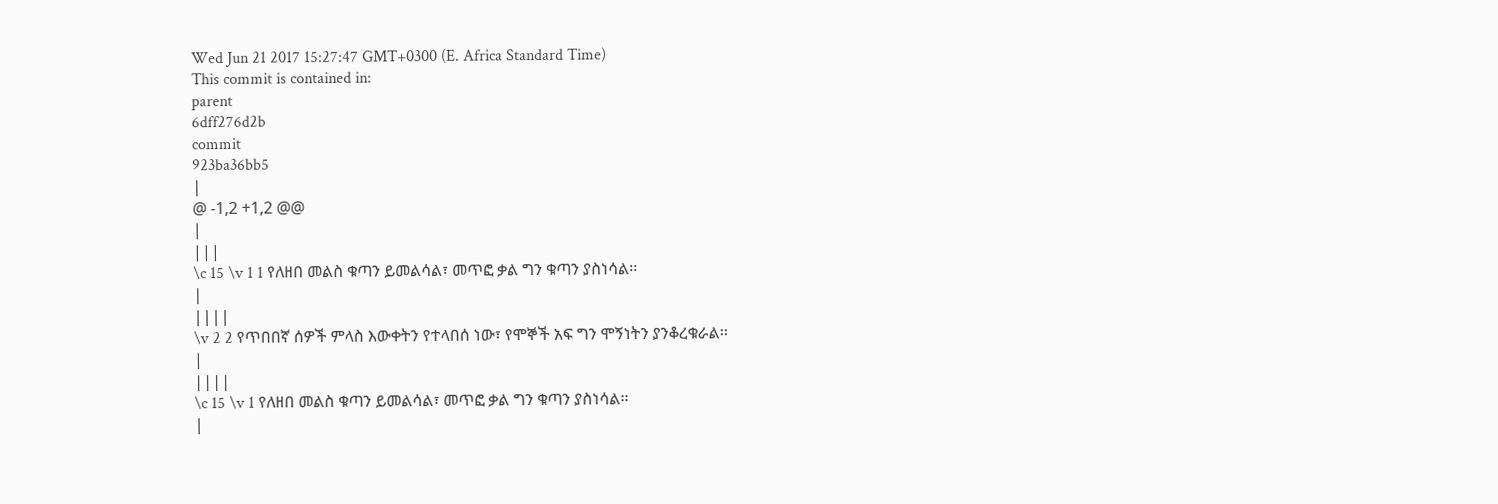Wed Jun 21 2017 15:27:47 GMT+0300 (E. Africa Standard Time)
This commit is contained in:
parent
6dff276d2b
commit
923ba36bb5
|
@ -1,2 +1,2 @@
|
|||
\c 15 \v 1 1 የለዘበ መልስ ቁጣን ይመልሳል፣ መጥፎ ቃል ግን ቁጣን ያስነሳል፡፡
|
||||
\v 2 2 የጥበበኛ ሰዎች ምላስ እውቀትን የተላበሰ ነው፣ የሞኞች አፍ ግን ሞኝነትን ያንቆረቁራል፡፡
|
||||
\c 15 \v 1 የለዘበ መልስ ቁጣን ይመልሳል፣ መጥፎ ቃል ግን ቁጣን ያስነሳል፡፡
|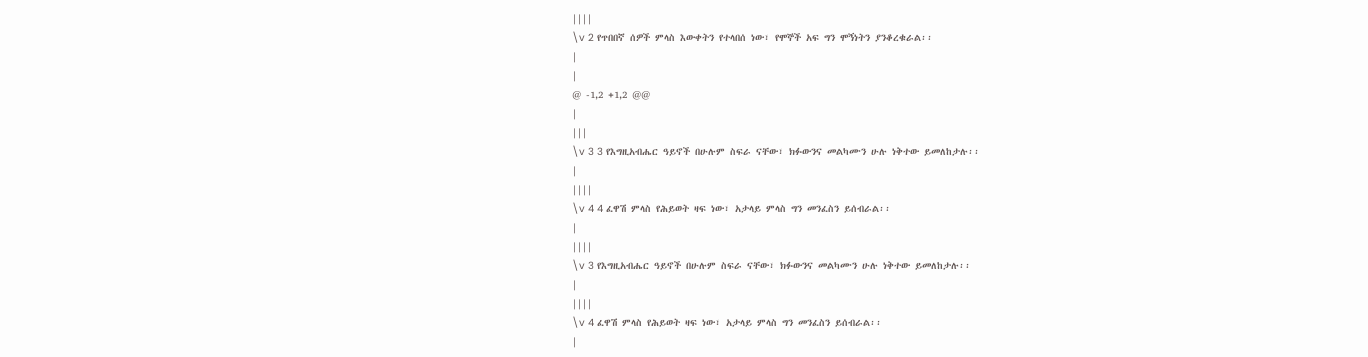||||
\v 2 የጥበበኛ ሰዎች ምላስ እውቀትን የተላበሰ ነው፣ የሞኞች አፍ ግን ሞኝነትን ያንቆረቁራል፡፡
|
|
@ -1,2 +1,2 @@
|
|||
\v 3 3 የእግዚአብሔር ዓይኖች በሁሉም ስፍራ ናቸው፣ ክፉውንና መልካሙን ሁሉ ነቅተው ይመለከታሉ፡፡
|
||||
\v 4 4 ፈዋሽ ምላስ የሕይወት ዛፍ ነው፣ አታላይ ምላስ ግን መንፈስን ይሰብራል፡፡
|
||||
\v 3 የእግዚአብሔር ዓይኖች በሁሉም ስፍራ ናቸው፣ ክፉውንና መልካሙን ሁሉ ነቅተው ይመለከታሉ፡፡
|
||||
\v 4 ፈዋሽ ምላስ የሕይወት ዛፍ ነው፣ አታላይ ምላስ ግን መንፈስን ይሰብራል፡፡
|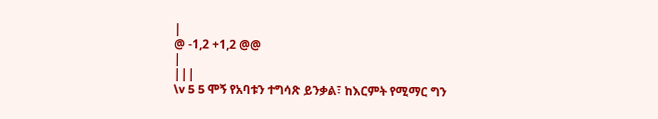|
@ -1,2 +1,2 @@
|
|||
\v 5 5 ሞኝ የአባቱን ተግሳጽ ይንቃል፣ ከእርምት የሚማር ግን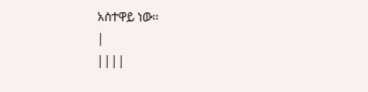አስተዋይ ነው፡፡
|
||||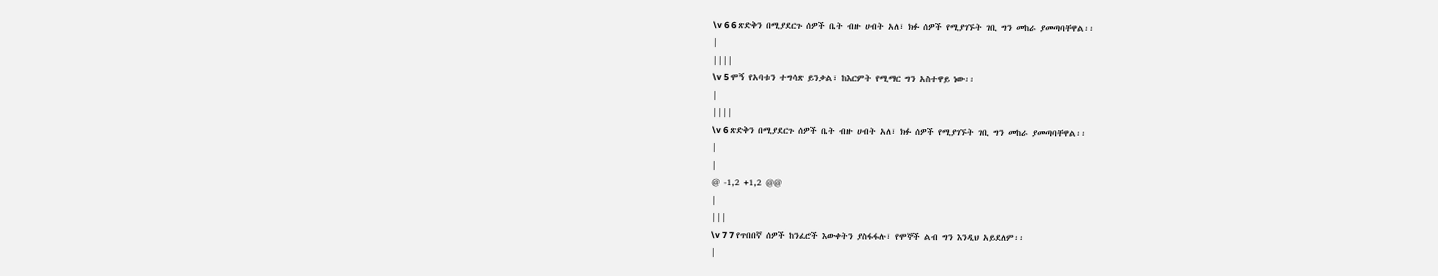\v 6 6 ጽድቅን በሚያደርጉ ሰዎች ቤት ብዙ ሀብት አለ፣ ክፉ ሰዎች የሚያገኙት ገቢ ግን መከራ ያመጣባቸዋል፡፡
|
||||
\v 5 ሞኝ የአባቱን ተግሳጽ ይንቃል፣ ከእርምት የሚማር ግን አስተዋይ ነው፡፡
|
||||
\v 6 ጽድቅን በሚያደርጉ ሰዎች ቤት ብዙ ሀብት አለ፣ ክፉ ሰዎች የሚያገኙት ገቢ ግን መከራ ያመጣባቸዋል፡፡
|
|
@ -1,2 +1,2 @@
|
|||
\v 7 7 የጥበበኛ ሰዎች ከንፈሮች እውቀትን ያስፋፋሉ፣ የሞኞች ልብ ግን እንዲህ አይደለም፡፡
|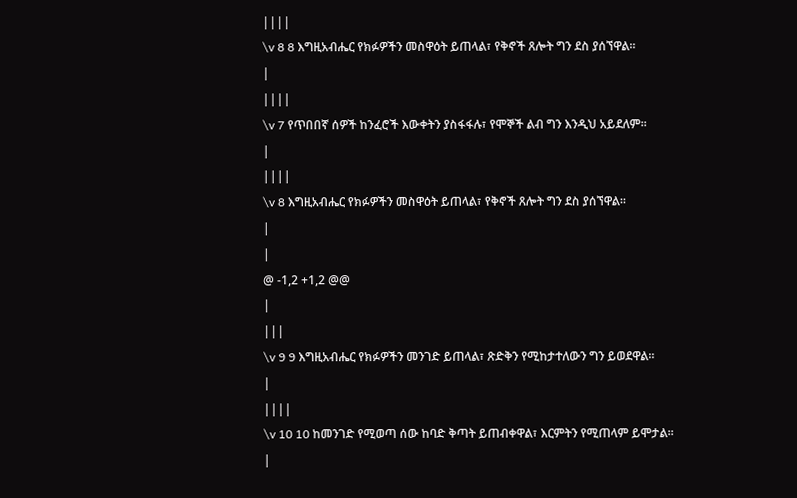||||
\v 8 8 እግዚአብሔር የክፉዎችን መስዋዕት ይጠላል፣ የቅኖች ጸሎት ግን ደስ ያሰኘዋል፡፡
|
||||
\v 7 የጥበበኛ ሰዎች ከንፈሮች እውቀትን ያስፋፋሉ፣ የሞኞች ልብ ግን እንዲህ አይደለም፡፡
|
||||
\v 8 እግዚአብሔር የክፉዎችን መስዋዕት ይጠላል፣ የቅኖች ጸሎት ግን ደስ ያሰኘዋል፡፡
|
|
@ -1,2 +1,2 @@
|
|||
\v 9 9 እግዚአብሔር የክፉዎችን መንገድ ይጠላል፣ ጽድቅን የሚከታተለውን ግን ይወደዋል፡፡
|
||||
\v 10 10 ከመንገድ የሚወጣ ሰው ከባድ ቅጣት ይጠብቀዋል፣ እርምትን የሚጠላም ይሞታል፡፡
|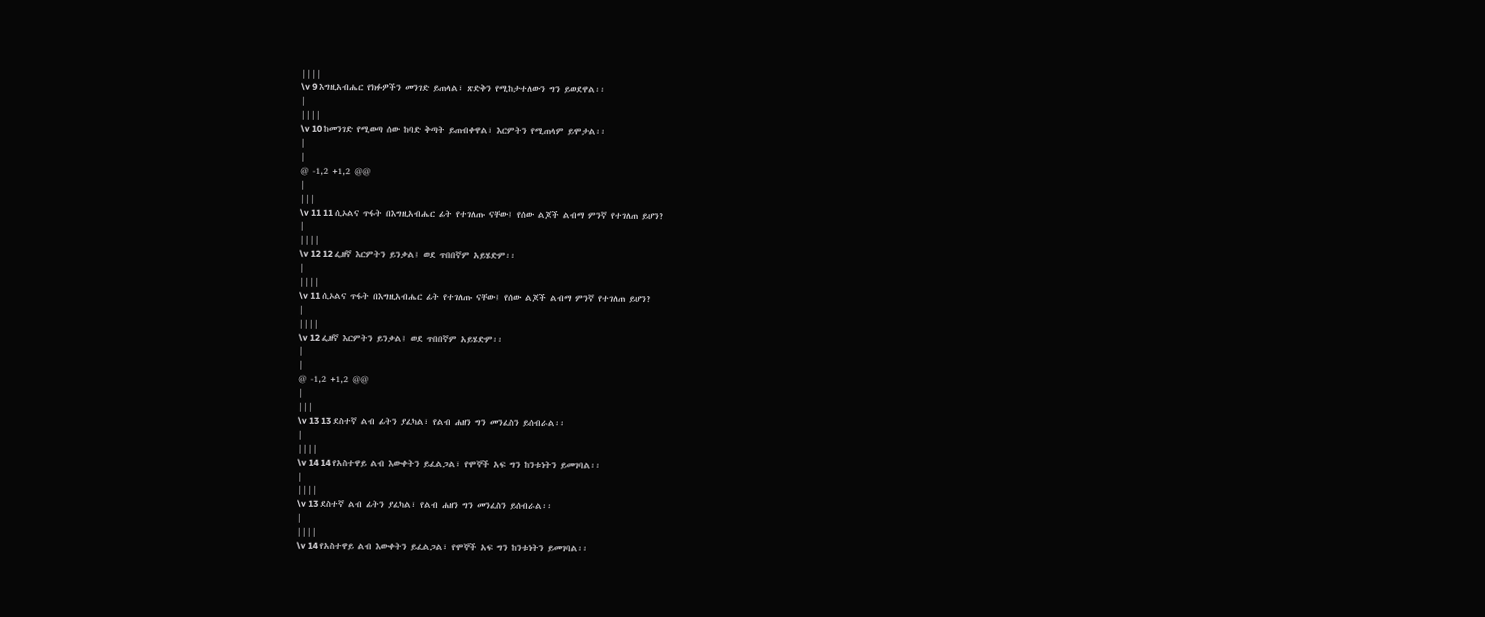||||
\v 9 እግዚአብሔር የክፉዎችን መንገድ ይጠላል፣ ጽድቅን የሚከታተለውን ግን ይወደዋል፡፡
|
||||
\v 10 ከመንገድ የሚወጣ ሰው ከባድ ቅጣት ይጠብቀዋል፣ እርምትን የሚጠላም ይሞታል፡፡
|
|
@ -1,2 +1,2 @@
|
|||
\v 11 11 ሲኦልና ጥፋት በእግዚአብሔር ፊት የተገለጡ ናቸው፤ የሰው ልጆች ልብማ ምንኛ የተገለጠ ይሆን?
|
||||
\v 12 12 ፌዘኛ እርምትን ይንቃል፤ ወደ ጥበበኛም አይሄድም፡፡
|
||||
\v 11 ሲኦልና ጥፋት በእግዚአብሔር ፊት የተገለጡ ናቸው፤ የሰው ልጆች ልብማ ምንኛ የተገለጠ ይሆን?
|
||||
\v 12 ፌዘኛ እርምትን ይንቃል፤ ወደ ጥበበኛም አይሄድም፡፡
|
|
@ -1,2 +1,2 @@
|
|||
\v 13 13 ደስተኛ ልብ ፊትን ያፈካል፣ የልብ ሐዘን ግን መንፈስን ይሰብራል፡፡
|
||||
\v 14 14 የአስተዋይ ልብ እውቀትን ይፈልጋል፣ የሞኞች አፍ ግን ከንቱነትን ይመገባል፡፡
|
||||
\v 13 ደስተኛ ልብ ፊትን ያፈካል፣ የልብ ሐዘን ግን መንፈስን ይሰብራል፡፡
|
||||
\v 14 የአስተዋይ ልብ እውቀትን ይፈልጋል፣ የሞኞች አፍ ግን ከንቱነትን ይመገባል፡፡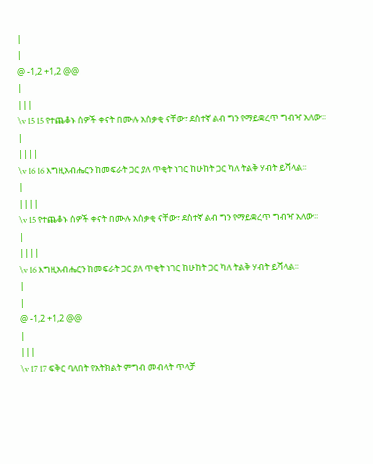|
|
@ -1,2 +1,2 @@
|
|||
\v 15 15 የተጨቆኑ ሰዎች ቀናት በሙሉ አሰቃቂ ናቸው፣ ደስተኛ ልብ ግን የማይቋረጥ ግብዣ አለው፡፡
|
||||
\v 16 16 እግዚአብሔርን ከመፍራት ጋር ያለ ጥቂት ነገር ከሁከት ጋር ካለ ትልቅ ሃብት ይሻላል፡፡
|
||||
\v 15 የተጨቆኑ ሰዎች ቀናት በሙሉ አሰቃቂ ናቸው፣ ደስተኛ ልብ ግን የማይቋረጥ ግብዣ አለው፡፡
|
||||
\v 16 እግዚአብሔርን ከመፍራት ጋር ያለ ጥቂት ነገር ከሁከት ጋር ካለ ትልቅ ሃብት ይሻላል፡፡
|
|
@ -1,2 +1,2 @@
|
|||
\v 17 17 ፍቅር ባለበት የአትክልት ምግብ መብላት ጥላቻ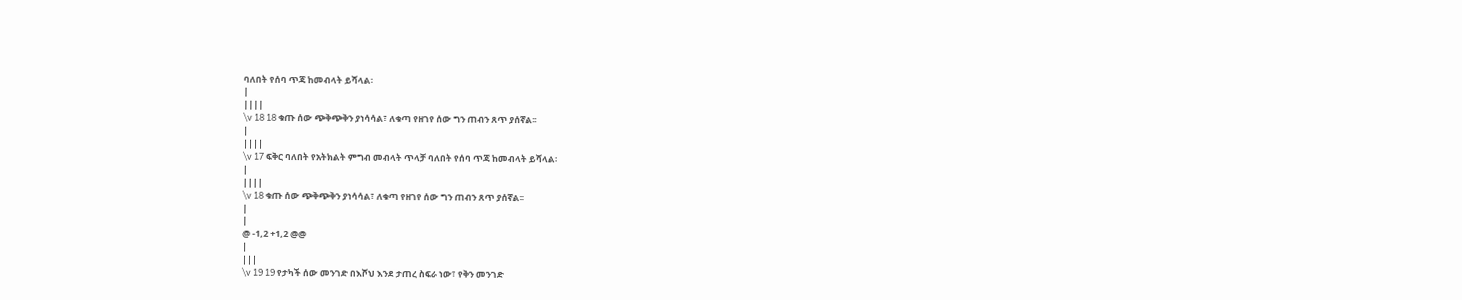ባለበት የሰባ ጥጃ ከመብላት ይሻላል፡
|
||||
\v 18 18 ቁጡ ሰው ጭቅጭቅን ያነሳሳል፣ ለቁጣ የዘገየ ሰው ግን ጠብን ጸጥ ያሰኛል፡፡
|
||||
\v 17 ፍቅር ባለበት የአትክልት ምግብ መብላት ጥላቻ ባለበት የሰባ ጥጃ ከመብላት ይሻላል፡
|
||||
\v 18 ቁጡ ሰው ጭቅጭቅን ያነሳሳል፣ ለቁጣ የዘገየ ሰው ግን ጠብን ጸጥ ያሰኛል፡፡
|
|
@ -1,2 +1,2 @@
|
|||
\v 19 19 የታካች ሰው መንገድ በእሾህ እንደ ታጠረ ስፍራ ነው፣ የቅን መንገድ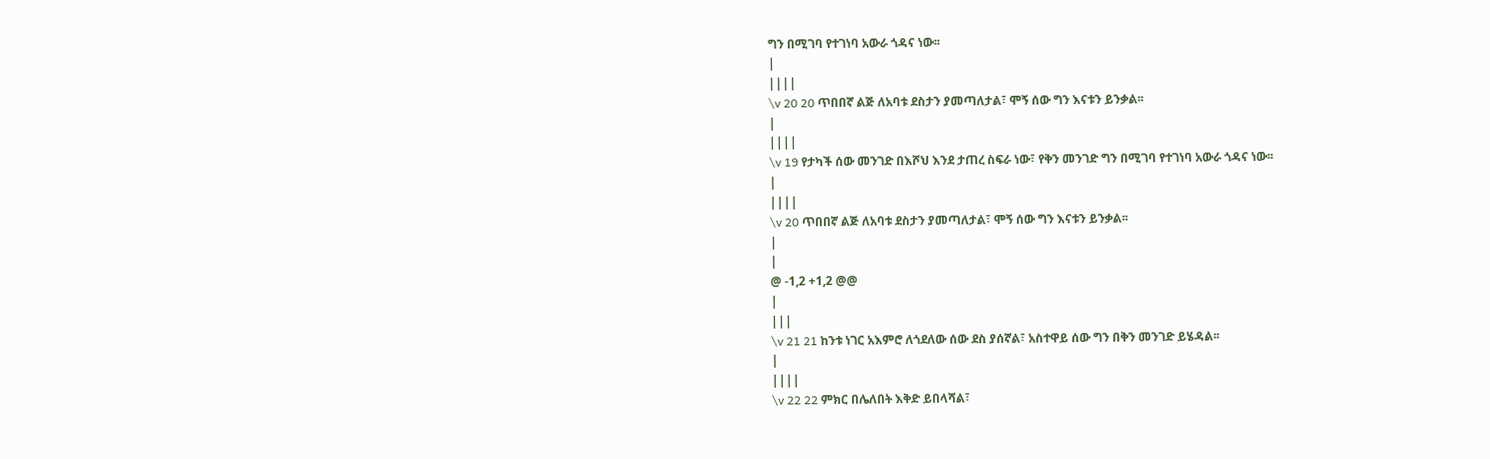ግን በሚገባ የተገነባ አውራ ጎዳና ነው፡፡
|
||||
\v 20 20 ጥበበኛ ልጅ ለአባቱ ደስታን ያመጣለታል፣ ሞኝ ሰው ግን እናቱን ይንቃል፡፡
|
||||
\v 19 የታካች ሰው መንገድ በእሾህ እንደ ታጠረ ስፍራ ነው፣ የቅን መንገድ ግን በሚገባ የተገነባ አውራ ጎዳና ነው፡፡
|
||||
\v 20 ጥበበኛ ልጅ ለአባቱ ደስታን ያመጣለታል፣ ሞኝ ሰው ግን እናቱን ይንቃል፡፡
|
|
@ -1,2 +1,2 @@
|
|||
\v 21 21 ከንቱ ነገር አእምሮ ለጎደለው ሰው ደስ ያሰኛል፣ አስተዋይ ሰው ግን በቅን መንገድ ይሄዳል፡፡
|
||||
\v 22 22 ምክር በሌለበት እቅድ ይበላሻል፣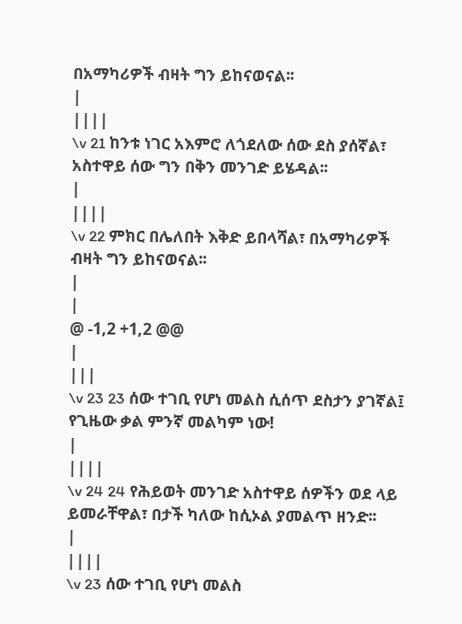በአማካሪዎች ብዛት ግን ይከናወናል፡፡
|
||||
\v 21 ከንቱ ነገር አእምሮ ለጎደለው ሰው ደስ ያሰኛል፣ አስተዋይ ሰው ግን በቅን መንገድ ይሄዳል፡፡
|
||||
\v 22 ምክር በሌለበት እቅድ ይበላሻል፣ በአማካሪዎች ብዛት ግን ይከናወናል፡፡
|
|
@ -1,2 +1,2 @@
|
|||
\v 23 23 ሰው ተገቢ የሆነ መልስ ሲሰጥ ደስታን ያገኛል፤ የጊዜው ቃል ምንኛ መልካም ነው!
|
||||
\v 24 24 የሕይወት መንገድ አስተዋይ ሰዎችን ወደ ላይ ይመራቸዋል፣ በታች ካለው ከሲኦል ያመልጥ ዘንድ፡፡
|
||||
\v 23 ሰው ተገቢ የሆነ መልስ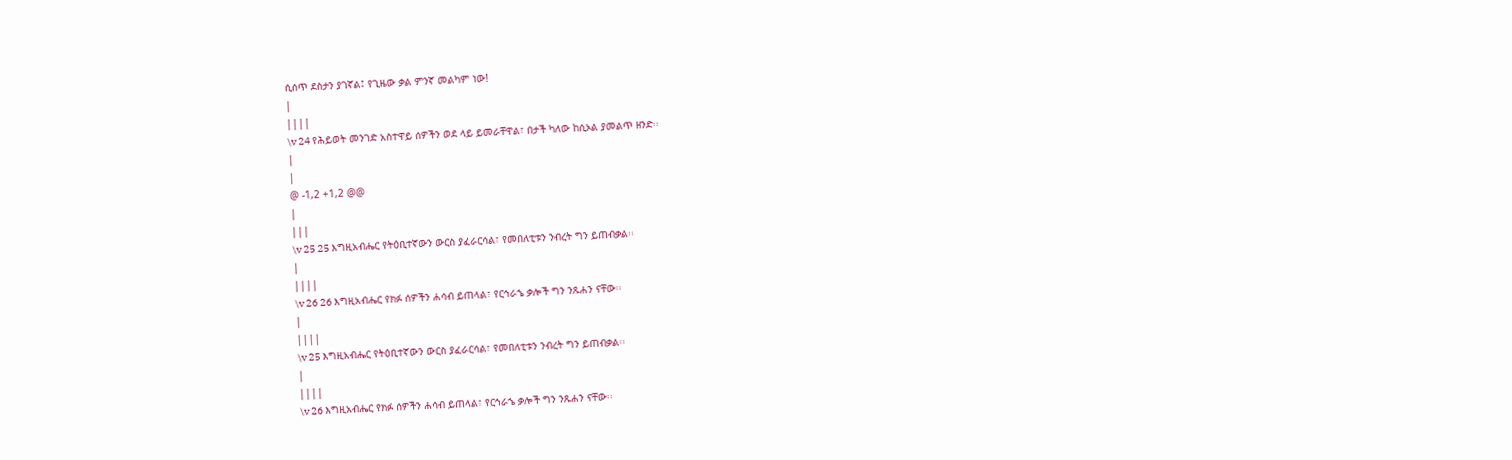ሲሰጥ ደስታን ያገኛል፤ የጊዜው ቃል ምንኛ መልካም ነው!
|
||||
\v 24 የሕይወት መንገድ አስተዋይ ሰዎችን ወደ ላይ ይመራቸዋል፣ በታች ካለው ከሲኦል ያመልጥ ዘንድ፡፡
|
|
@ -1,2 +1,2 @@
|
|||
\v 25 25 እግዚአብሔር የትዕቢተኛውን ውርስ ያፈራርሳል፣ የመበለቲቱን ንብረት ግን ይጠብቃል፡፡
|
||||
\v 26 26 እግዚአብሔር የክፉ ሰዎችን ሐሳብ ይጠላል፣ የርኅራኄ ቃሎች ግን ንጹሐን ናቸው፡፡
|
||||
\v 25 እግዚአብሔር የትዕቢተኛውን ውርስ ያፈራርሳል፣ የመበለቲቱን ንብረት ግን ይጠብቃል፡፡
|
||||
\v 26 እግዚአብሔር የክፉ ሰዎችን ሐሳብ ይጠላል፣ የርኅራኄ ቃሎች ግን ንጹሐን ናቸው፡፡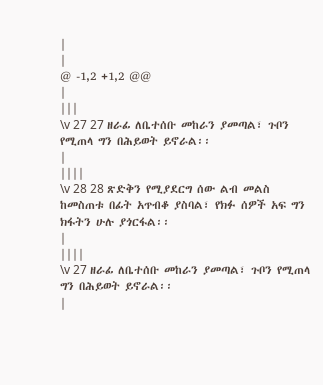|
|
@ -1,2 +1,2 @@
|
|||
\v 27 27 ዘራፊ ለቤተሰቡ መከራን ያመጣል፣ ጉቦን የሚጠላ ግን በሕይወት ይኖራል፡፡
|
||||
\v 28 28 ጽድቅን የሚያደርግ ሰው ልብ መልስ ከመስጠቱ በፊት አጥብቆ ያስባል፣ የክፉ ሰዎች አፍ ግን ክፋትን ሁሉ ያጎርፋል፡፡
|
||||
\v 27 ዘራፊ ለቤተሰቡ መከራን ያመጣል፣ ጉቦን የሚጠላ ግን በሕይወት ይኖራል፡፡
|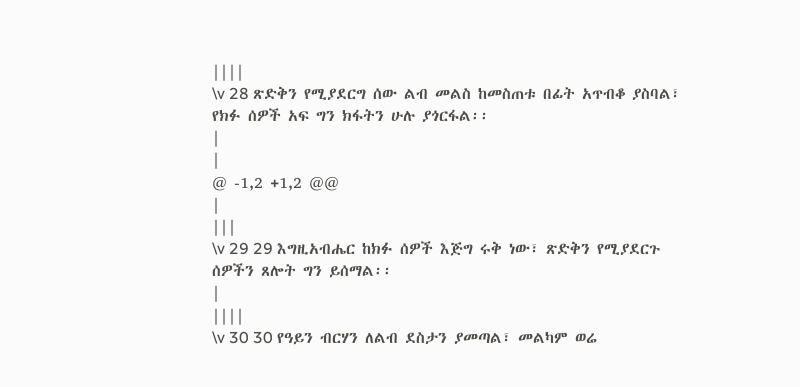||||
\v 28 ጽድቅን የሚያደርግ ሰው ልብ መልስ ከመስጠቱ በፊት አጥብቆ ያስባል፣ የክፉ ሰዎች አፍ ግን ክፋትን ሁሉ ያጎርፋል፡፡
|
|
@ -1,2 +1,2 @@
|
|||
\v 29 29 እግዚአብሔር ከክፉ ሰዎች እጅግ ሩቅ ነው፣ ጽድቅን የሚያደርጉ ሰዎችን ጸሎት ግን ይሰማል፡፡
|
||||
\v 30 30 የዓይን ብርሃን ለልብ ደስታን ያመጣል፣ መልካም ወሬ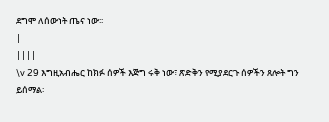ደግሞ ለሰውነት ጤና ነው፡፡
|
||||
\v 29 እግዚአብሔር ከክፉ ሰዎች እጅግ ሩቅ ነው፣ ጽድቅን የሚያደርጉ ሰዎችን ጸሎት ግን ይሰማል፡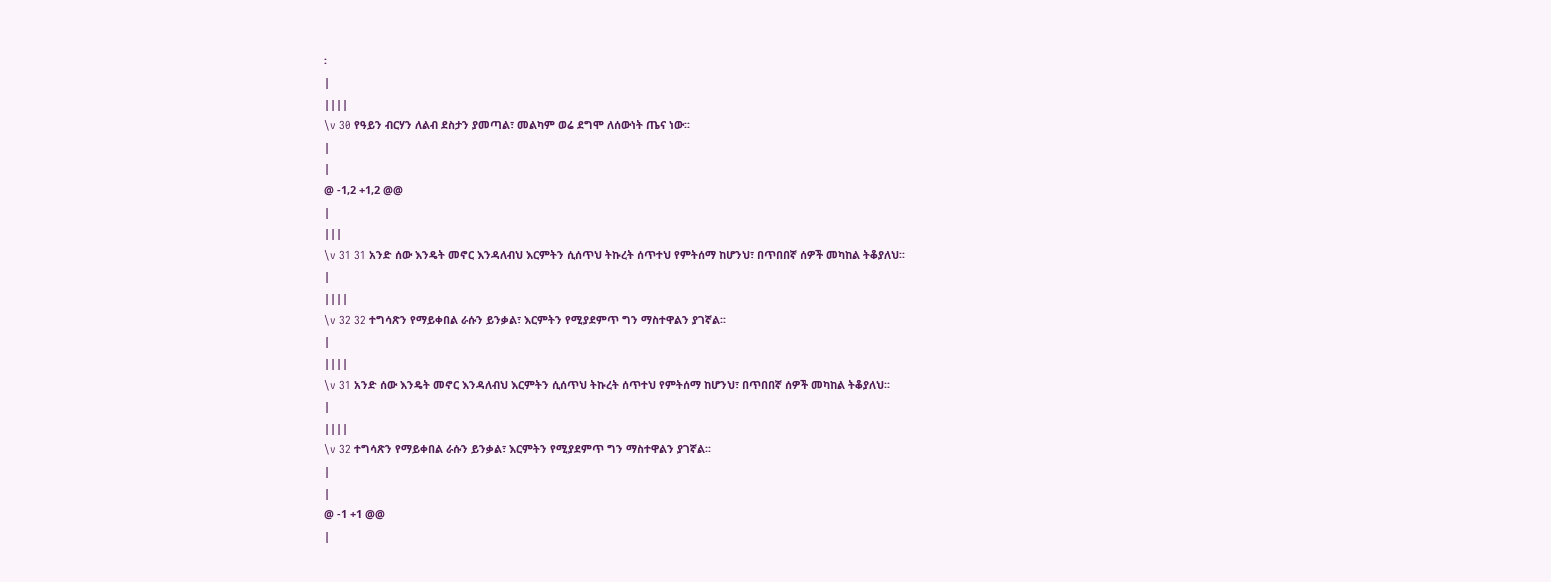፡
|
||||
\v 30 የዓይን ብርሃን ለልብ ደስታን ያመጣል፣ መልካም ወሬ ደግሞ ለሰውነት ጤና ነው፡፡
|
|
@ -1,2 +1,2 @@
|
|||
\v 31 31 አንድ ሰው እንዴት መኖር እንዳለብህ እርምትን ሲሰጥህ ትኩረት ሰጥተህ የምትሰማ ከሆንህ፣ በጥበበኛ ሰዎች መካከል ትቆያለህ፡፡
|
||||
\v 32 32 ተግሳጽን የማይቀበል ራሱን ይንቃል፣ እርምትን የሚያደምጥ ግን ማስተዋልን ያገኛል፡፡
|
||||
\v 31 አንድ ሰው እንዴት መኖር እንዳለብህ እርምትን ሲሰጥህ ትኩረት ሰጥተህ የምትሰማ ከሆንህ፣ በጥበበኛ ሰዎች መካከል ትቆያለህ፡፡
|
||||
\v 32 ተግሳጽን የማይቀበል ራሱን ይንቃል፣ እርምትን የሚያደምጥ ግን ማስተዋልን ያገኛል፡፡
|
|
@ -1 +1 @@
|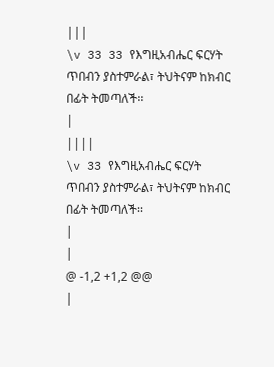|||
\v 33 33 የእግዚአብሔር ፍርሃት ጥበብን ያስተምራል፣ ትህትናም ከክብር በፊት ትመጣለች፡፡
|
||||
\v 33 የእግዚአብሔር ፍርሃት ጥበብን ያስተምራል፣ ትህትናም ከክብር በፊት ትመጣለች፡፡
|
|
@ -1,2 +1,2 @@
|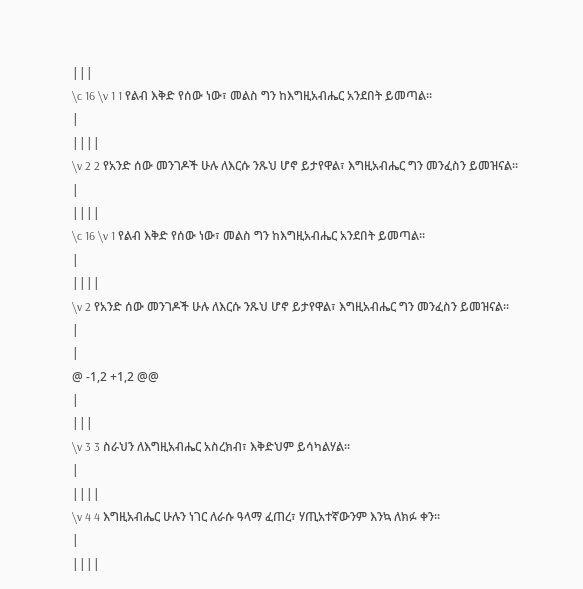|||
\c 16 \v 1 1 የልብ እቅድ የሰው ነው፣ መልስ ግን ከእግዚአብሔር አንደበት ይመጣል፡፡
|
||||
\v 2 2 የአንድ ሰው መንገዶች ሁሉ ለእርሱ ንጹህ ሆኖ ይታየዋል፣ እግዚአብሔር ግን መንፈስን ይመዝናል፡፡
|
||||
\c 16 \v 1 የልብ እቅድ የሰው ነው፣ መልስ ግን ከእግዚአብሔር አንደበት ይመጣል፡፡
|
||||
\v 2 የአንድ ሰው መንገዶች ሁሉ ለእርሱ ንጹህ ሆኖ ይታየዋል፣ እግዚአብሔር ግን መንፈስን ይመዝናል፡፡
|
|
@ -1,2 +1,2 @@
|
|||
\v 3 3 ስራህን ለእግዚአብሔር አስረክብ፣ እቅድህም ይሳካልሃል፡፡
|
||||
\v 4 4 እግዚአብሔር ሁሉን ነገር ለራሱ ዓላማ ፈጠረ፣ ሃጢአተኛውንም እንኳ ለክፉ ቀን፡፡
|
||||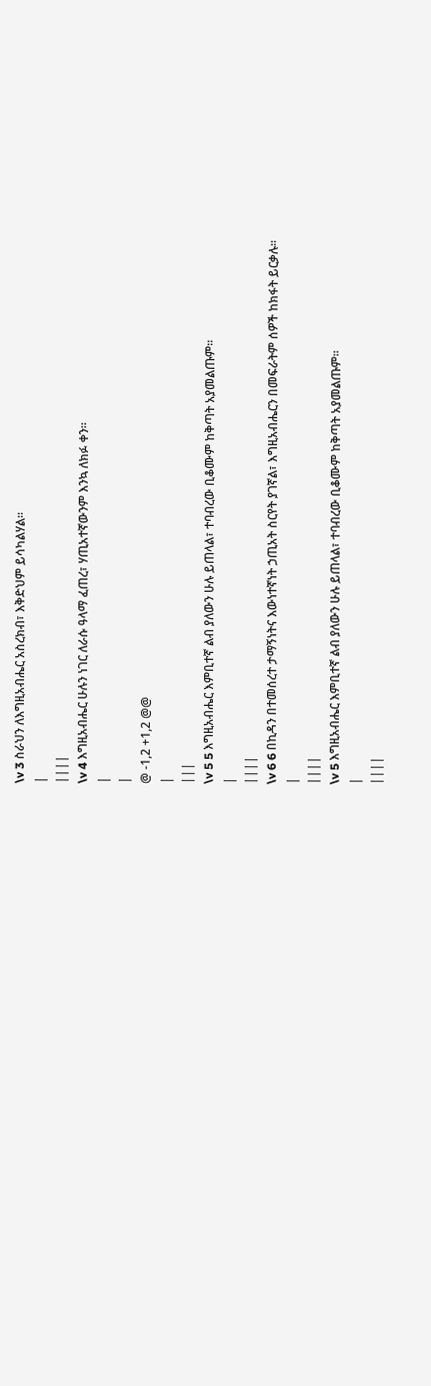\v 3 ስራህን ለእግዚአብሔር አስረክብ፣ እቅድህም ይሳካልሃል፡፡
|
||||
\v 4 እግዚአብሔር ሁሉን ነገር ለራሱ ዓላማ ፈጠረ፣ ሃጢአተኛውንም እንኳ ለክፉ ቀን፡፡
|
|
@ -1,2 +1,2 @@
|
|||
\v 5 5 እግዚአብሔር እምቢተኛ ልብ ያለውን ሁሉ ይጠላል፣ ተባብረው ቢቆሙም ከቅጣት አያመልጡም፡፡
|
||||
\v 6 6 በኪዳን በተመሰረተ ታማኝነትና እውነተኛነት ኃጢአት ስርየት ያገኛል፣ እግዚአብሔርን በመፍራትም ሰዎች ከክፋት ይርቃሉ፡፡
|
||||
\v 5 እግዚአብሔር እምቢተኛ ልብ ያለውን ሁሉ ይጠላል፣ ተባብረው ቢቆሙም ከቅጣት አያመልጡም፡፡
|
||||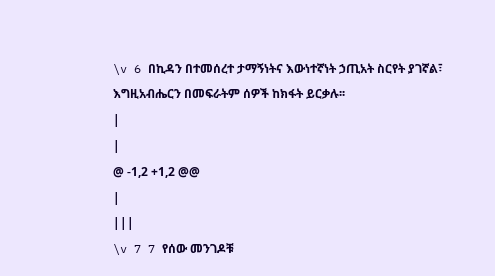\v 6 በኪዳን በተመሰረተ ታማኝነትና እውነተኛነት ኃጢአት ስርየት ያገኛል፣ እግዚአብሔርን በመፍራትም ሰዎች ከክፋት ይርቃሉ፡፡
|
|
@ -1,2 +1,2 @@
|
|||
\v 7 7 የሰው መንገዶቹ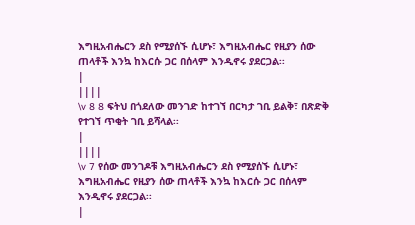እግዚአብሔርን ደስ የሚያሰኙ ሲሆኑ፣ እግዚአብሔር የዚያን ሰው ጠላቶች እንኳ ከእርሱ ጋር በሰላም እንዲኖሩ ያደርጋል፡፡
|
||||
\v 8 8 ፍትህ በጎደለው መንገድ ከተገኘ በርካታ ገቢ ይልቅ፣ በጽድቅ የተገኘ ጥቂት ገቢ ይሻላል፡፡
|
||||
\v 7 የሰው መንገዶቹ እግዚአብሔርን ደስ የሚያሰኙ ሲሆኑ፣ እግዚአብሔር የዚያን ሰው ጠላቶች እንኳ ከእርሱ ጋር በሰላም እንዲኖሩ ያደርጋል፡፡
|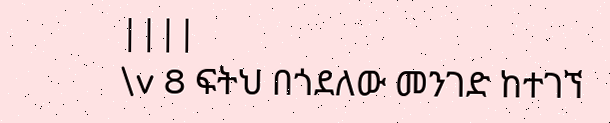||||
\v 8 ፍትህ በጎደለው መንገድ ከተገኘ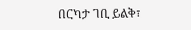በርካታ ገቢ ይልቅ፣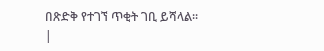በጽድቅ የተገኘ ጥቂት ገቢ ይሻላል፡፡
|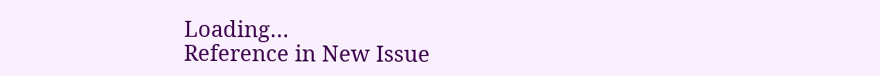Loading…
Reference in New Issue